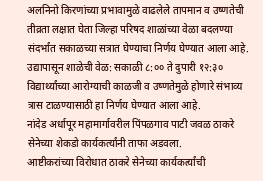अलनिनो किरणांच्या प्रभावामुळे वाढलेले तापमान व उष्णतेची तीव्रता लक्षात घेता जिल्हा परिषद शाळांच्या वेळा बदलण्या संदर्भांत सकाळच्या सत्रात घेण्याचा निर्णय घेण्यात आला आहे.
उद्यापासून शाळेची वेळ: सकाळी ८:०० ते दुपारी १२:३०
विद्यार्थ्यांच्या आरोग्याची काळजी व उष्णतेमुळे होणारे संभाव्य त्रास टाळण्यासाठी हा निर्णय घेण्यात आला आहे.
नांदेड अर्धापूर महामार्गावरील पिंपळगाव पाटी जवळ ठाकरे सेनेच्या शेकडो कार्यकर्त्यांनी ताफा अडवला.
आष्टीकरांच्या विरोधात ठाकरे सेनेच्या कार्यकर्त्यांची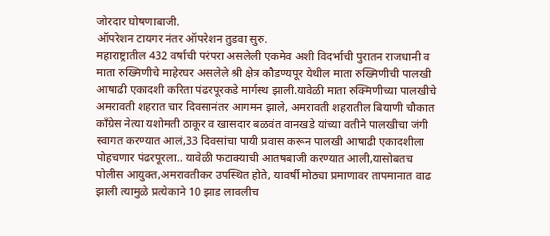जोरदार घोषणाबाजी.
ऑपरेशन टायगर नंतर ऑपरेशन तुडवा सुरु.
महाराष्ट्रातील 432 वर्षाची परंपरा असलेली एकमेव अशी विदर्भाची पुरातन राजधानी व माता रुख्मिणीचे माहेरघर असलेले श्री क्षेत्र कौडण्यपूर येथील माता रुख्मिणीची पालखी आषाढी एकादशी करिता पंढरपूरकडे मार्गस्थ झाली.यावेळी माता रुक्मिणीच्या पालखीचे अमरावती शहरात चार दिवसानंतर आगमन झाले, अमरावती शहरातील बियाणी चौकात
काँग्रेस नेत्या यशोमती ठाकूर व खासदार बळवंत वानखडे यांच्या वतीने पालखीचा जंगी स्वागत करण्यात आलं,33 दिवसांचा पायी प्रवास करून पालखी आषाढी एकादशीला पोहचणार पंढरपूरला.. यावेळी फटाक्याची आतषबाजी करण्यात आली,यासोबतच पोलीस आयुक्त,अमरावतीकर उपस्थित होते, यावर्षी मोठ्या प्रमाणावर तापमानात वाढ झाली त्यामुळे प्रत्येकाने 10 झाड लावलीच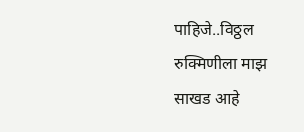पाहिजे..विठ्ठल रुक्मिणीला माझ साखड आहे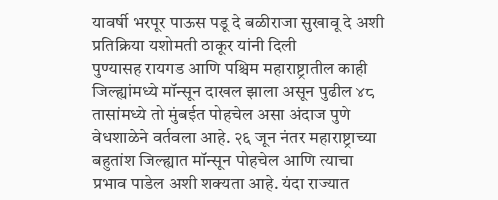यावर्षी भरपूर पाऊस पडू दे बळीराजा सुखावू दे अशी प्रतिक्रिया यशोमती ठाकूर यांनी दिली
पुण्यासह रायगड आणि पश्चिम महाराष्ट्रातील काही जिल्ह्यांमध्ये मॉन्सून दाखल झाला असून पुढील ४८ तासांमध्ये तो मुंबईत पोहचेल असा अंदाज पुणे वेधशाळेने वर्तवला आहे. २६ जून नंतर महाराष्ट्राच्या बहुतांश जिल्ह्यात मॉन्सून पोहचेल आणि त्याचा प्रभाव पाडेल अशी शक्यता आहे. यंदा राज्यात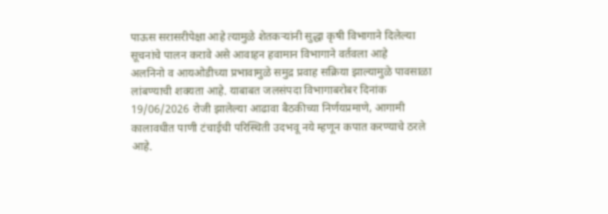पाऊस सरासरीपेक्षा आहे त्यामुळे शेतकऱ्यांनी सुद्धा कृषी विभागाने दिलेल्या सूचनांचे पालन करावे असे आवाहन हवामान विभागाने वर्तवला आहे
अलनिनो व आयओडीच्या प्रभावामुळे समुद्र प्रवाह सक्रिया झाल्यामुळे पावसाळा लांबण्याची शक्यता आहे. याबाबत जलसंपदा विभागाबरोबर दिनांक 19/06/2026 रोजी झालेल्या आढावा बैठकीच्या निर्णयप्रमाणे, आगामी कालावधीत पाणी टंचाईची परिस्थिती उदभवू नये म्हणून कपात करण्याचे ठरले आहे.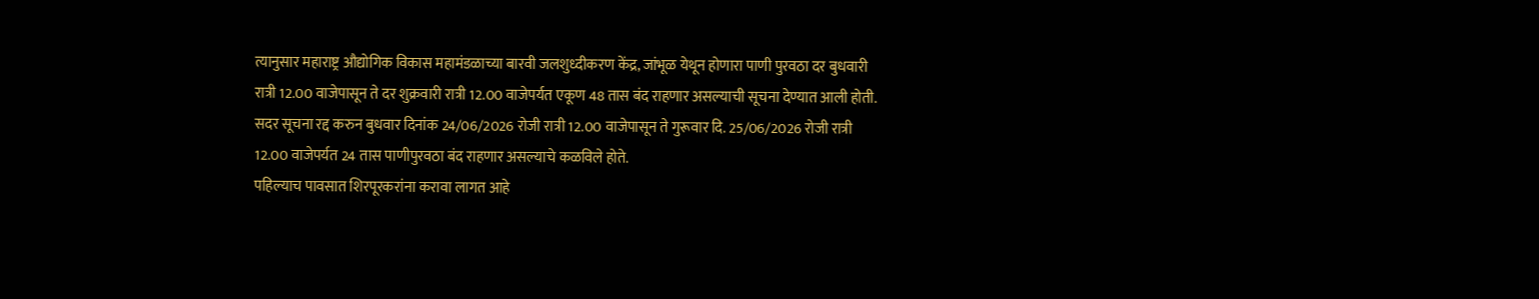त्यानुसार महाराष्ट्र औद्योगिक विकास महामंडळाच्या बारवी जलशुध्दीकरण केंद्र, जांभूळ येथून होणारा पाणी पुरवठा दर बुधवारी रात्री 12.00 वाजेपासून ते दर शुक्रवारी रात्री 12.00 वाजेपर्यत एकूण 48 तास बंद राहणार असल्याची सूचना देण्यात आली होती. सदर सूचना रद्द करुन बुधवार दिनांक 24/06/2026 रोजी रात्री 12.00 वाजेपासून ते गुरूवार दि. 25/06/2026 रोजी रात्री 12.00 वाजेपर्यत 24 तास पाणीपुरवठा बंद राहणार असल्याचे कळविले होते.
पहिल्याच पावसात शिरपूरकरांना करावा लागत आहे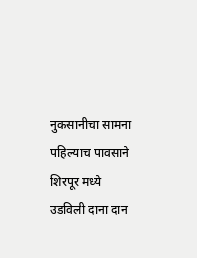नुकसानीचा सामना
पहिल्याच पावसाने शिरपूर मध्ये उडविली दाना दान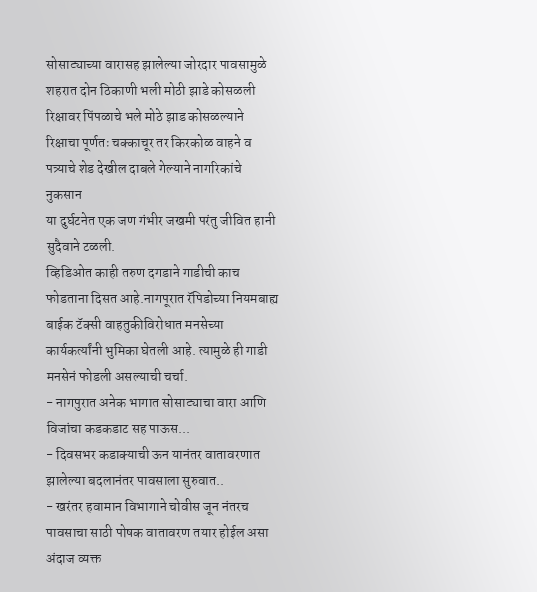सोसाट्याच्या वारासह झालेल्या जोरदार पावसामुळे शहरात दोन ठिकाणी भली मोठी झाडे कोसळली
रिक्षावर पिंपळाचे भले मोठे झाड कोसळल्याने रिक्षाचा पूर्णतः चक्काचूर तर किरकोळ वाहने व पत्र्याचे शेड देखील दाबले गेल्याने नागरिकांचे नुकसान
या दुर्घटनेत एक जण गंभीर जखमी परंतु जीवित हानी सुदैवाने टळली.
व्हिडिओत काही तरुण दगडाने गाडीची काच फोडताना दिसत आहे.नागपूरात रॅपिडोच्या नियमबाह्य बाईक टॅक्सी वाहतुकीविरोधात मनसेच्या कार्यकर्त्यांनी भुमिका घेतली आहे. त्यामुळे ही गाडी मनसेनं फोडली असल्याची चर्चा.
- नागपुरात अनेक भागात सोसाट्याचा वारा आणि विजांचा कडकडाट सह पाऊस...
- दिवसभर कडाक्याची ऊन यानंतर वातावरणात झालेल्या बदलानंतर पावसाला सुरुवात..
- खरंतर हवामान विभागाने चोवीस जून नंतरच पावसाचा साठी पोषक वातावरण तयार होईल असा अंदाज व्यक्त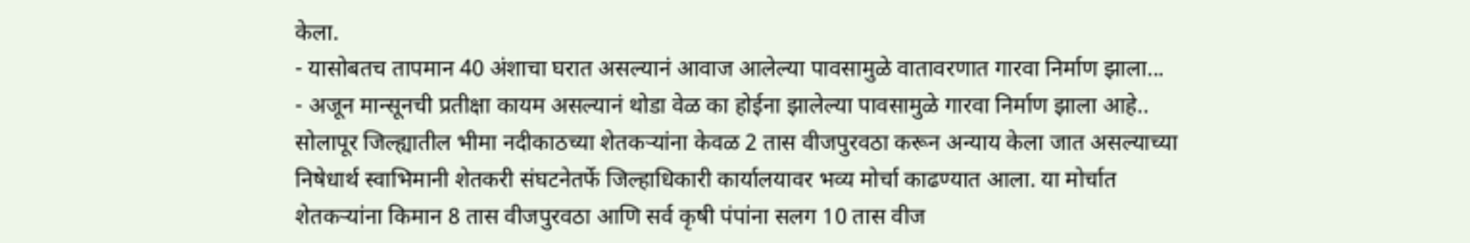केला.
- यासोबतच तापमान 40 अंशाचा घरात असल्यानं आवाज आलेल्या पावसामुळे वातावरणात गारवा निर्माण झाला...
- अजून मान्सूनची प्रतीक्षा कायम असल्यानं थोडा वेळ का होईना झालेल्या पावसामुळे गारवा निर्माण झाला आहे..
सोलापूर जिल्ह्यातील भीमा नदीकाठच्या शेतकऱ्यांना केवळ 2 तास वीजपुरवठा करून अन्याय केला जात असल्याच्या निषेधार्थ स्वाभिमानी शेतकरी संघटनेतर्फे जिल्हाधिकारी कार्यालयावर भव्य मोर्चा काढण्यात आला. या मोर्चात शेतकऱ्यांना किमान 8 तास वीजपुरवठा आणि सर्व कृषी पंपांना सलग 10 तास वीज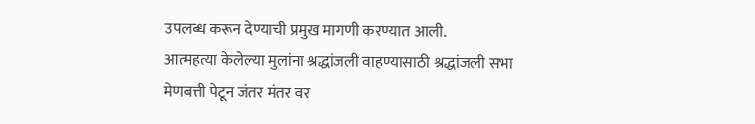उपलब्ध करून देण्याची प्रमुख मागणी करण्यात आली.
आत्महत्या केलेल्या मुलांना श्रद्धांजली वाहण्यासाठी श्रद्धांजली सभा
मेणबत्ती पेटून जंतर मंतर वर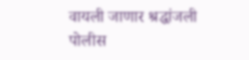वायली जाणार श्रद्धांजली
पोलीस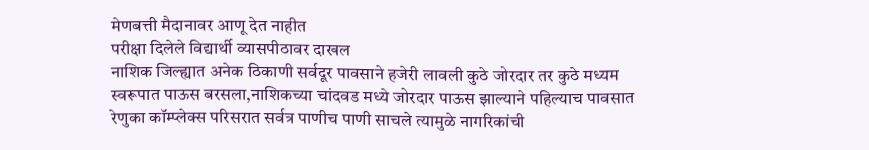मेणबत्ती मैदानावर आणू देत नाहीत
परीक्षा दिलेले विद्यार्थी व्यासपीठावर दाखल
नाशिक जिल्ह्यात अनेक ठिकाणी सर्वदूर पावसाने हजेरी लावली कुठे जोरदार तर कुठे मध्यम स्वरूपात पाऊस बरसला,नाशिकच्या चांदवड मध्ये जोरदार पाऊस झाल्याने पहिल्याच पावसात रेणुका कॉम्प्लेक्स परिसरात सर्वत्र पाणीच पाणी साचले त्यामुळे नागरिकांची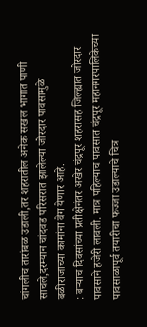चांगलीच तारांबळ उडाली,तर शहरातील अनेक सखल भागात पाणी साचले,दरम्यान चांदवड परिसरात झालेल्या जोरदार पावसामुळे बळीराजाच्या कामांना वेग येणार आहे.
: बऱ्याच दिवसांच्या प्रतीक्षेनंतर अखेर चंद्रपूर शहरासह जिल्ह्यात जोरदार पावसाने हजेरी लावली. मात्र पहिल्याच पावसात चंद्रपूर महानगरपालिकेच्या पावसाळापूर्व तयारीचा फज्जा उडाल्याचे चित्र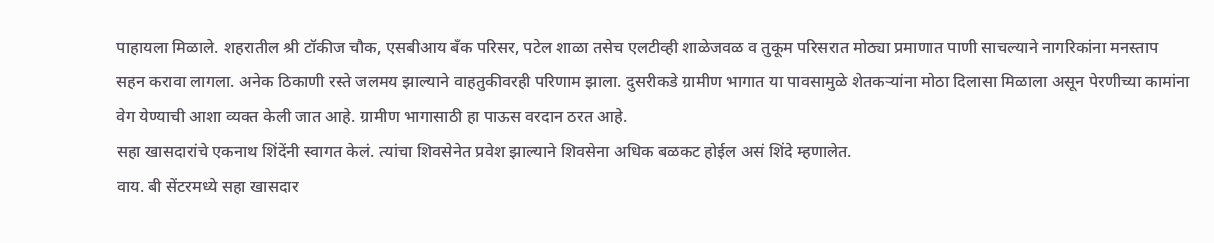पाहायला मिळाले. शहरातील श्री टॉकीज चौक, एसबीआय बँक परिसर, पटेल शाळा तसेच एलटीव्ही शाळेजवळ व तुकूम परिसरात मोठ्या प्रमाणात पाणी साचल्याने नागरिकांना मनस्ताप सहन करावा लागला. अनेक ठिकाणी रस्ते जलमय झाल्याने वाहतुकीवरही परिणाम झाला. दुसरीकडे ग्रामीण भागात या पावसामुळे शेतकऱ्यांना मोठा दिलासा मिळाला असून पेरणीच्या कामांना वेग येण्याची आशा व्यक्त केली जात आहे. ग्रामीण भागासाठी हा पाऊस वरदान ठरत आहे.
सहा खासदारांचे एकनाथ शिंदेंनी स्वागत केलं. त्यांचा शिवसेनेत प्रवेश झाल्याने शिवसेना अधिक बळकट होईल असं शिंदे म्हणालेत.
वाय. बी सेंटरमध्ये सहा खासदार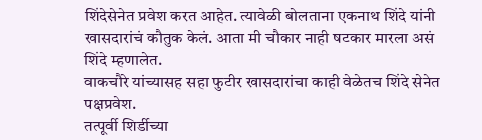शिंदेसेनेत प्रवेश करत आहेत. त्यावेळी बोलताना एकनाथ शिंदे यांनी खासदारांचं कौतुक केलं. आता मी चौकार नाही षटकार मारला असं शिंदे म्हणालेत.
वाकचौरे यांच्यासह सहा फुटीर खासदारांचा काही वेळेतच शिंदे सेनेत पक्षप्रवेश.
तत्पूर्वी शिर्डीच्या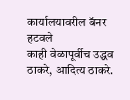कार्यालयावरील बॅनर हटवले
काही वेळापूर्वीच उद्धव ठाकरे, आदित्य ठाकरे.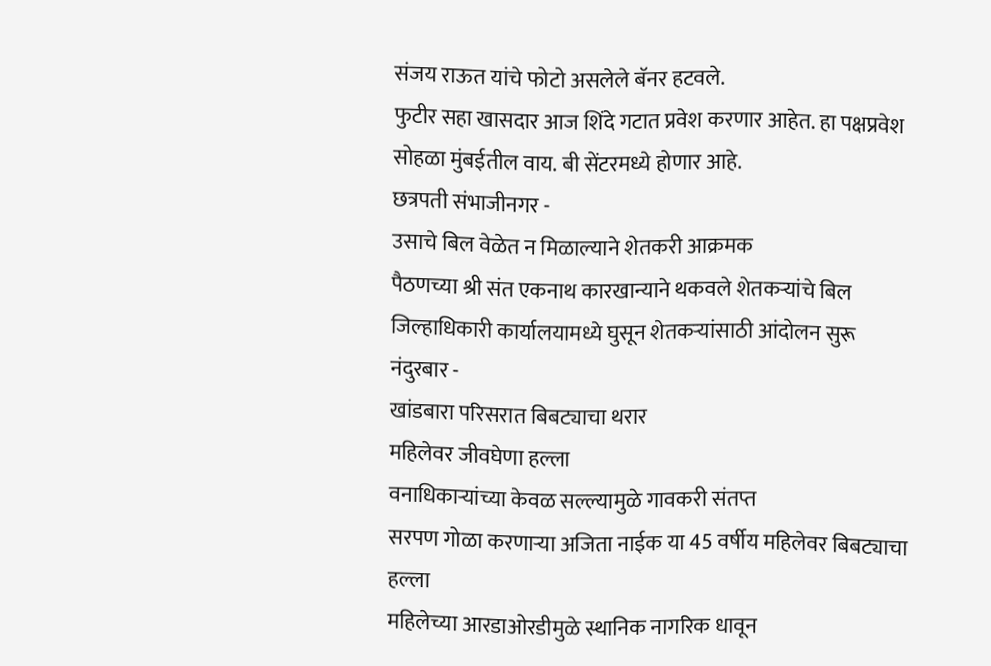संजय राऊत यांचे फोटो असलेले बॅनर हटवले.
फुटीर सहा खासदार आज शिंदे गटात प्रवेश करणार आहेत. हा पक्षप्रवेश सोहळा मुंबईतील वाय. बी सेंटरमध्ये होणार आहे.
छत्रपती संभाजीनगर -
उसाचे बिल वेळेत न मिळाल्याने शेतकरी आक्रमक
पैठणच्या श्री संत एकनाथ कारखान्याने थकवले शेतकऱ्यांचे बिल
जिल्हाधिकारी कार्यालयामध्ये घुसून शेतकऱ्यांसाठी आंदोलन सुरू
नंदुरबार -
खांडबारा परिसरात बिबट्याचा थरार
महिलेवर जीवघेणा हल्ला
वनाधिकाऱ्यांच्या केवळ सल्ल्यामुळे गावकरी संतप्त
सरपण गोळा करणाऱ्या अजिता नाईक या 45 वर्षीय महिलेवर बिबट्याचा हल्ला
महिलेच्या आरडाओरडीमुळे स्थानिक नागरिक धावून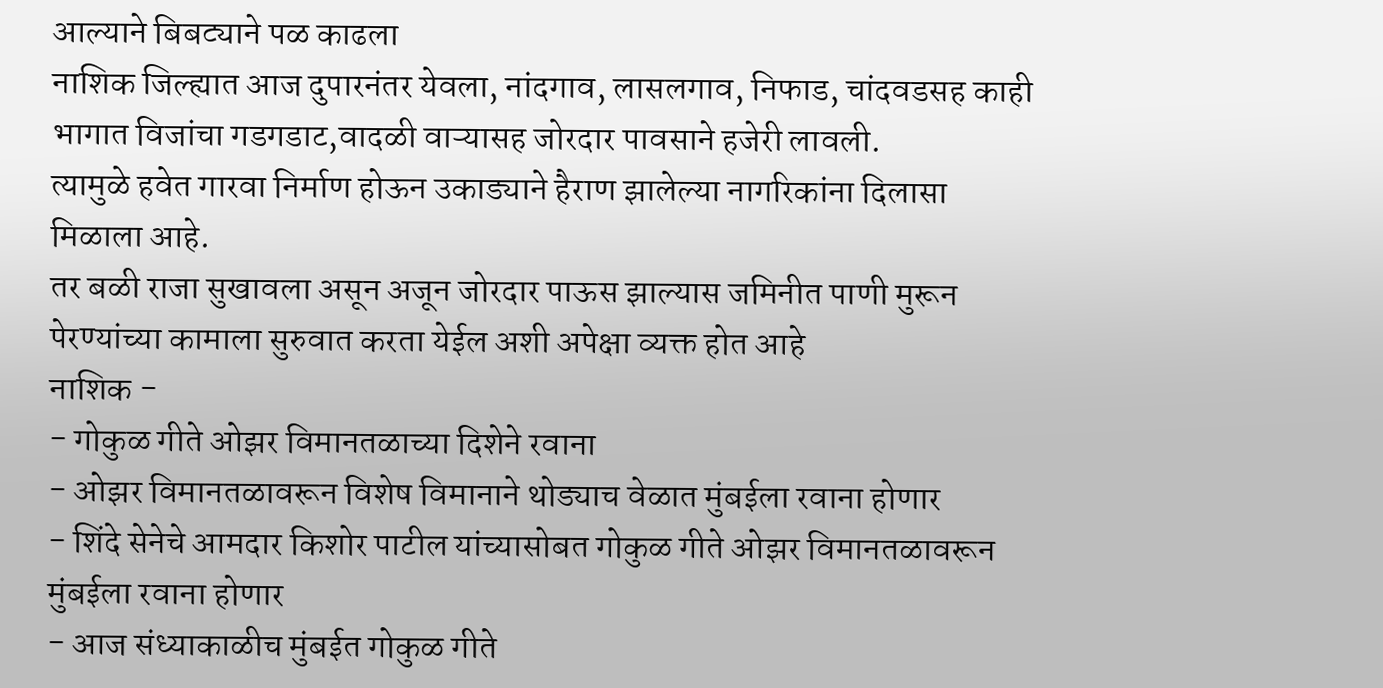आल्याने बिबट्याने पळ काढला
नाशिक जिल्ह्यात आज दुपारनंतर येवला, नांदगाव, लासलगाव, निफाड, चांदवडसह काही भागात विजांचा गडगडाट,वादळी वाऱ्यासह जोरदार पावसाने हजेरी लावली.
त्यामुळे हवेत गारवा निर्माण होऊन उकाड्याने हैराण झालेल्या नागरिकांना दिलासा मिळाला आहे.
तर बळी राजा सुखावला असून अजून जोरदार पाऊस झाल्यास जमिनीत पाणी मुरून पेरण्यांच्या कामाला सुरुवात करता येईल अशी अपेक्षा व्यक्त होत आहे
नाशिक -
- गोकुळ गीते ओझर विमानतळाच्या दिशेने रवाना
- ओझर विमानतळावरून विशेष विमानाने थोड्याच वेळात मुंबईला रवाना होणार
- शिंदे सेनेचे आमदार किशोर पाटील यांच्यासोबत गोकुळ गीते ओझर विमानतळावरून मुंबईला रवाना होणार
- आज संध्याकाळीच मुंबईत गोकुळ गीते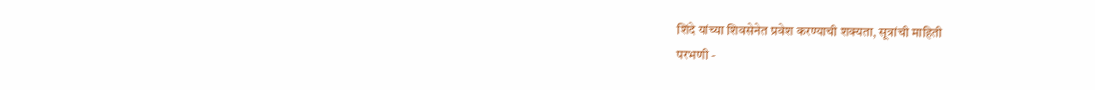शिंदे यांच्या शिवसेनेत प्रवेश करण्याची शक्यता, सूत्रांची माहिती
परभणी -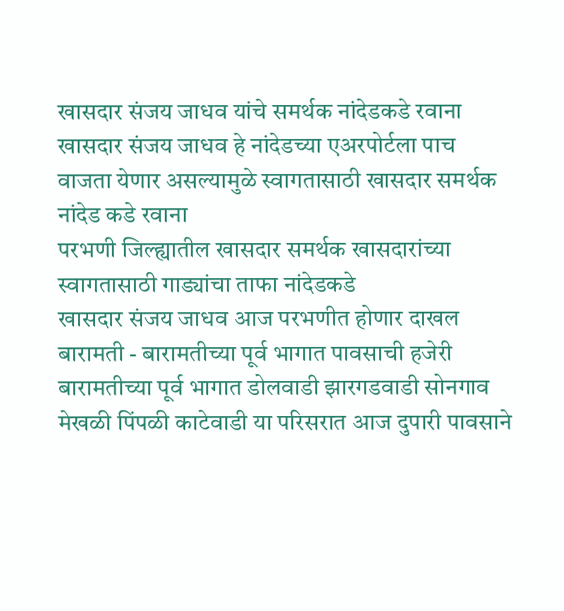खासदार संजय जाधव यांचे समर्थक नांदेडकडे रवाना
खासदार संजय जाधव हे नांदेडच्या एअरपोर्टला पाच वाजता येणार असल्यामुळे स्वागतासाठी खासदार समर्थक नांदेड कडे रवाना
परभणी जिल्ह्यातील खासदार समर्थक खासदारांच्या स्वागतासाठी गाड्यांचा ताफा नांदेडकडे
खासदार संजय जाधव आज परभणीत होणार दाखल
बारामती - बारामतीच्या पूर्व भागात पावसाची हजेरी
बारामतीच्या पूर्व भागात डोलवाडी झारगडवाडी सोनगाव मेखळी पिंपळी काटेवाडी या परिसरात आज दुपारी पावसाने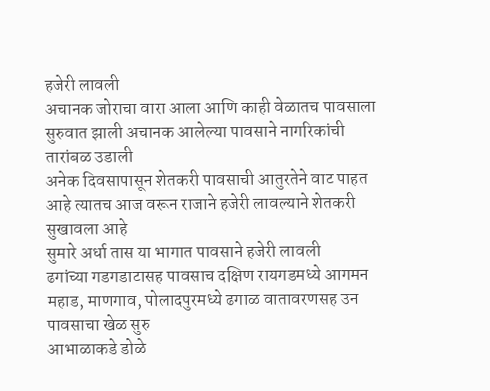हजेरी लावली
अचानक जोराचा वारा आला आणि काही वेळातच पावसाला सुरुवात झाली अचानक आलेल्या पावसाने नागरिकांची तारांबळ उडाली
अनेक दिवसापासून शेतकरी पावसाची आतुरतेने वाट पाहत आहे त्यातच आज वरून राजाने हजेरी लावल्याने शेतकरी सुखावला आहे
सुमारे अर्धा तास या भागात पावसाने हजेरी लावली
ढगांच्या गडगडाटासह पावसाच दक्षिण रायगडमध्ये आगमन
महाड, माणगाव, पोलादपुरमध्ये ढगाळ वातावरणसह उन पावसाचा खेळ सुरु
आभाळाकडे डोळे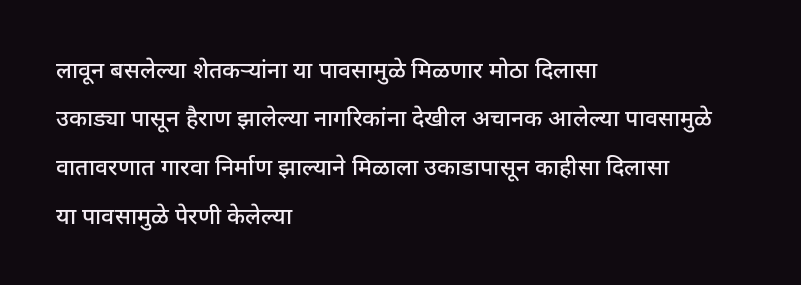लावून बसलेल्या शेतकऱ्यांना या पावसामुळे मिळणार मोठा दिलासा
उकाड्या पासून हैराण झालेल्या नागरिकांना देखील अचानक आलेल्या पावसामुळे वातावरणात गारवा निर्माण झाल्याने मिळाला उकाडापासून काहीसा दिलासा
या पावसामुळे पेरणी केलेल्या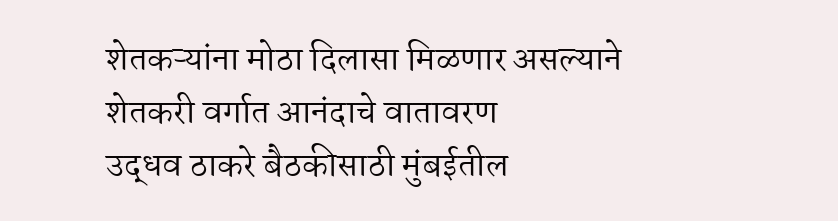शेतकऱ्यांना मोठा दिलासा मिळणार असल्याने शेतकरी वर्गात आनंदाचे वातावरण
उद्धव ठाकरे बैठकीसाठी मुंबईतील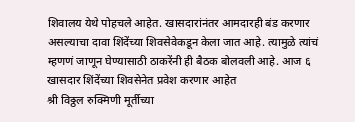शिवालय येथे पोहचले आहेत. खासदारांनंतर आमदारही बंड करणार असल्याचा दावा शिंदेंच्या शिवसेवेकडून केला जात आहे. त्यामुळे त्यांचं म्हणणं जाणून घेण्यासाठी ठाकरेंनी ही बैठक बोलवली आहे. आज ६ खासदार शिंदेंच्या शिवसेनेत प्रवेश करणार आहेत
श्री विठ्ठल रुक्मिणी मूर्तीच्या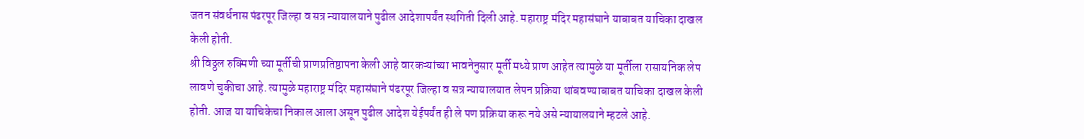जतन संवर्धनास पंढरपूर जिल्हा व सत्र न्यायालयाने पुढील आदेशापर्यंत स्थगिती दिली आहे. महाराष्ट्र मंदिर महासंघाने याबाबत याचिका दाखल केली होती.
श्री विठ्ठल रुक्मिणी च्या मूर्तीची प्राणप्रतिष्ठापना केली आहे वारकऱ्यांच्या भावनेनुसार मूर्ती मध्ये प्राण आहेत त्यामुळे या मूर्तीला रासायनिक लेप लावणे चुकीचा आहे. त्यामुळे महाराष्ट्र मंदिर महासंघाने पंढरपूर जिल्हा व सत्र न्यायालयात लेपन प्रक्रिया थांबवण्याबाबत याचिका दाखल केली होती. आज या याचिकेचा निकाल आला असून पुढील आदेश येईपर्यंत ही ले पण प्रक्रिया करू नये असे न्यायालयाने म्हटले आहे.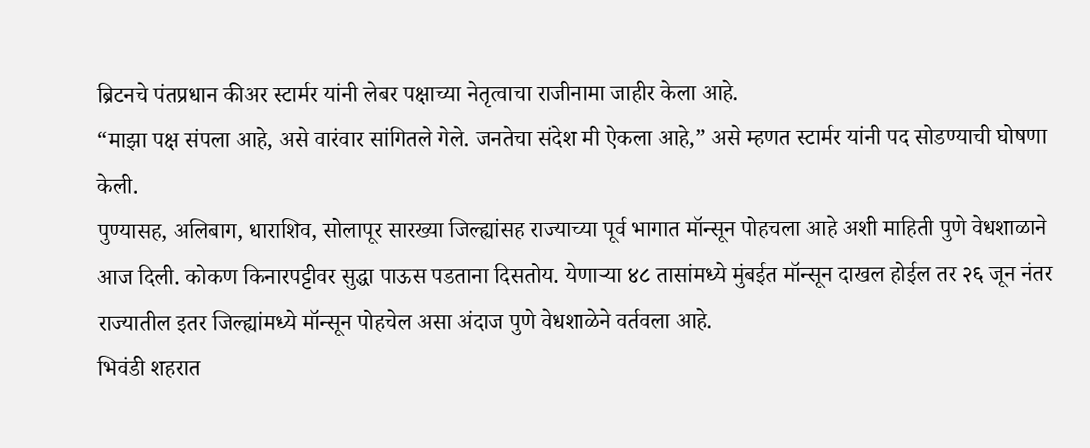ब्रिटनचे पंतप्रधान कीअर स्टार्मर यांनी लेबर पक्षाच्या नेतृत्वाचा राजीनामा जाहीर केला आहे.
“माझा पक्ष संपला आहे, असे वारंवार सांगितले गेले. जनतेचा संदेश मी ऐकला आहे,” असे म्हणत स्टार्मर यांनी पद सोडण्याची घोषणा केली.
पुण्यासह, अलिबाग, धाराशिव, सोलापूर सारख्या जिल्ह्यांसह राज्याच्या पूर्व भागात मॉन्सून पोहचला आहे अशी माहिती पुणे वेधशाळाने आज दिली. कोकण किनारपट्टीवर सुद्धा पाऊस पडताना दिसतोय. येणाऱ्या ४८ तासांमध्ये मुंबईत मॉन्सून दाखल होईल तर २६ जून नंतर राज्यातील इतर जिल्ह्यांमध्ये मॉन्सून पोहचेल असा अंदाज पुणे वेधशाळेने वर्तवला आहे.
भिवंडी शहरात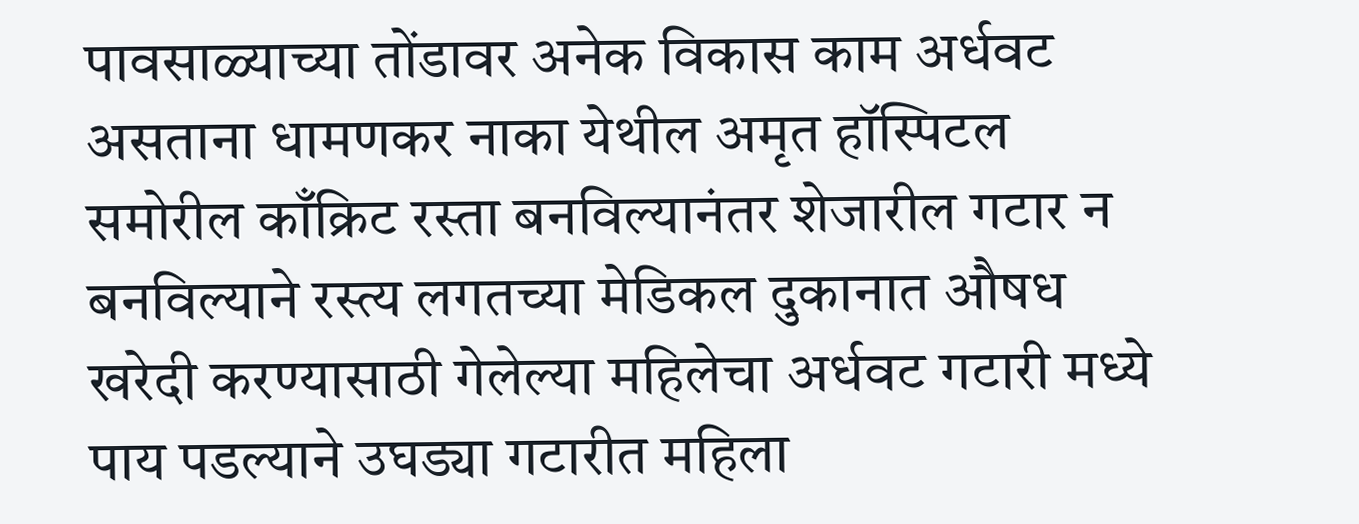पावसाळ्याच्या तोंडावर अनेक विकास काम अर्धवट असताना धामणकर नाका येथील अमृत हॉस्पिटल समोरील काँक्रिट रस्ता बनविल्यानंतर शेजारील गटार न बनविल्याने रस्त्य लगतच्या मेडिकल दुकानात औषध खरेदी करण्यासाठी गेलेल्या महिलेचा अर्धवट गटारी मध्ये पाय पडल्याने उघड्या गटारीत महिला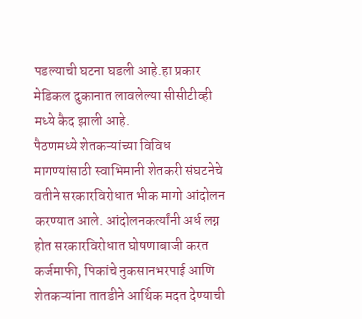पडल्याची घटना घडली आहे.हा प्रकार मेडिकल दुकानात लावलेल्या सीसीटीव्ही मध्ये कैद झाली आहे.
पैठणमध्ये शेतकऱ्यांच्या विविध मागण्यांसाठी स्वाभिमानी शेतकरी संघटनेचे वतीने सरकारविरोधात भीक मागो आंदोलन करण्यात आले. आंदोलनकर्त्यांनी अर्ध लग्न होत सरकारविरोधात घोषणाबाजी करत कर्जमाफी, पिकांचे नुकसानभरपाई आणि शेतकऱ्यांना तातडीने आर्थिक मदत देण्याची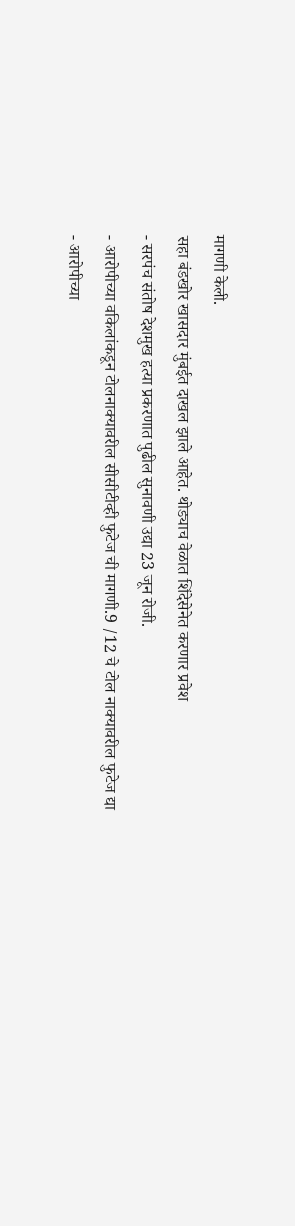मागणी केली.
सहा बंडखोर खासदार मुंबईत दाखल झाले आहेत. थोड्याच वेळात शिंदेसेनेत करणार प्रवेश
- सरपंच संतोष देशमुख हत्या प्रकरणात पुढील सुनावणी उद्या 23 जून रोजी.
- आरोपीच्या वकिलांकडून टोलनाक्यावरील सीसीटीव्ही फुटेज ची मागणी.9 /12 चे टोल नाक्यावरील फुटेज द्या
- आरोपीच्या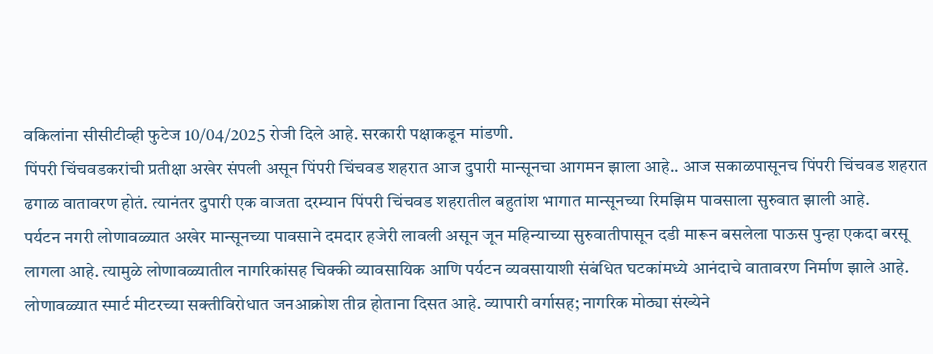वकिलांना सीसीटीव्ही फुटेज 10/04/2025 रोजी दिले आहे. सरकारी पक्षाकडून मांडणी.
पिंपरी चिंचवडकरांची प्रतीक्षा अखेर संपली असून पिंपरी चिंचवड शहरात आज दुपारी मान्सूनचा आगमन झाला आहे.. आज सकाळपासूनच पिंपरी चिंचवड शहरात ढगाळ वातावरण होतं. त्यानंतर दुपारी एक वाजता दरम्यान पिंपरी चिंचवड शहरातील बहुतांश भागात मान्सूनच्या रिमझिम पावसाला सुरुवात झाली आहे.
पर्यटन नगरी लोणावळ्यात अखेर मान्सूनच्या पावसाने दमदार हजेरी लावली असून जून महिन्याच्या सुरुवातीपासून दडी मारून बसलेला पाऊस पुन्हा एकदा बरसू लागला आहे. त्यामुळे लोणावळ्यातील नागरिकांसह चिक्की व्यावसायिक आणि पर्यटन व्यवसायाशी संबंधित घटकांमध्ये आनंदाचे वातावरण निर्माण झाले आहे.
लोणावळ्यात स्मार्ट मीटरच्या सक्तीविरोधात जनआक्रोश तीव्र होताना दिसत आहे. व्यापारी वर्गासह; नागरिक मोठ्या संख्येने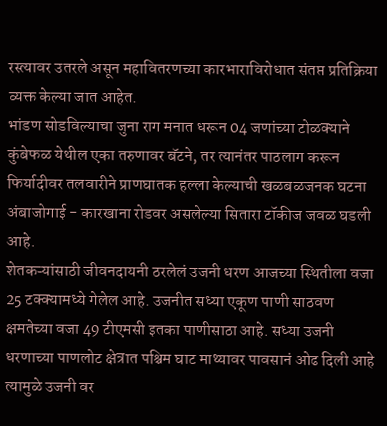रस्त्यावर उतरले असून महावितरणच्या कारभाराविरोधात संतप्त प्रतिक्रिया व्यक्त केल्या जात आहेत.
भांडण सोडविल्याचा जुना राग मनात धरून 04 जणांच्या टोळक्याने कुंबेफळ येथील एका तरुणावर बॅटने, तर त्यानंतर पाठलाग करून फिर्यादीवर तलवारीने प्राणघातक हल्ला केल्याची खळबळजनक घटना अंबाजोगाई - कारखाना रोडवर असलेल्या सितारा टॉकीज जवळ घडली आहे.
शेतकऱ्यांसाठी जीवनदायनी ठरलेलं उजनी धरण आजच्या स्थितीला वजा 25 टक्क्यामध्ये गेलेल आहे. उजनीत सध्या एकूण पाणी साठवण क्षमतेच्या वजा 49 टीएमसी इतका पाणीसाठा आहे. सध्या उजनी धरणाच्या पाणलोट क्षेत्रात पश्चिम घाट माथ्यावर पावसानं ओढ दिली आहे त्यामुळे उजनी वर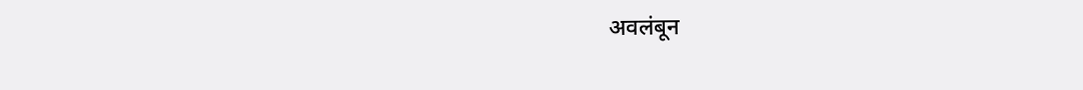अवलंबून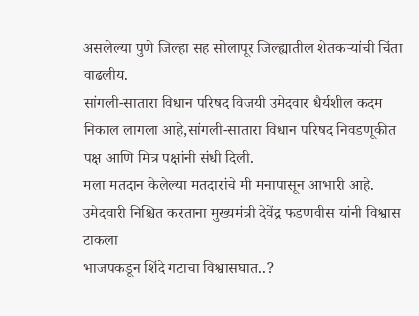असलेल्या पुणे जिल्हा सह सोलापूर जिल्ह्यातील शेतकऱ्यांची चिंता वाढलीय.
सांगली-सातारा विधान परिषद विजयी उमेदवार धैर्यशील कदम
निकाल लागला आहे,सांगली-सातारा विधान परिषद निवडणूकीत पक्ष आणि मित्र पक्षांनी संधी दिली.
मला मतदान केलेल्या मतदारांचे मी मनापासून आभारी आहे.
उमेदवारी निश्चित करताना मुख्यमंत्री देवेंद्र फडणवीस यांनी विश्वास टाकला
भाजपकडून शिंदे गटाचा विश्वासघात..?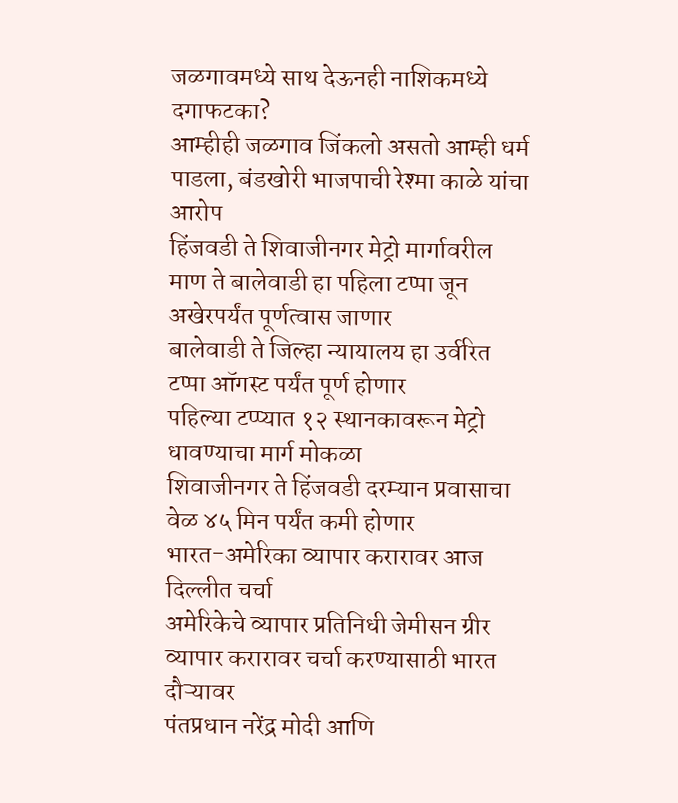जळगावमध्ये साथ देऊनही नाशिकमध्ये दगाफटका?
आम्हीही जळगाव जिंकलो असतो आम्ही धर्म पाडला, बंडखोरी भाजपाची रेश्मा काळे यांचा आरोप
हिंजवडी ते शिवाजीनगर मेट्रो मार्गावरील माण ते बालेवाडी हा पहिला टप्पा जून अखेरपर्यंत पूर्णत्वास जाणार
बालेवाडी ते जिल्हा न्यायालय हा उर्वरित टप्पा ऑगस्ट पर्यंत पूर्ण होणार
पहिल्या टप्प्यात १२ स्थानकावरून मेट्रो धावण्याचा मार्ग मोकळा
शिवाजीनगर ते हिंजवडी दरम्यान प्रवासाचा वेळ ४५ मिन पर्यंत कमी होणार
भारत-अमेरिका व्यापार करारावर आज दिल्लीत चर्चा
अमेरिकेचे व्यापार प्रतिनिधी जेमीसन ग्रीर व्यापार करारावर चर्चा करण्यासाठी भारत दौऱ्यावर
पंतप्रधान नरेंद्र मोदी आणि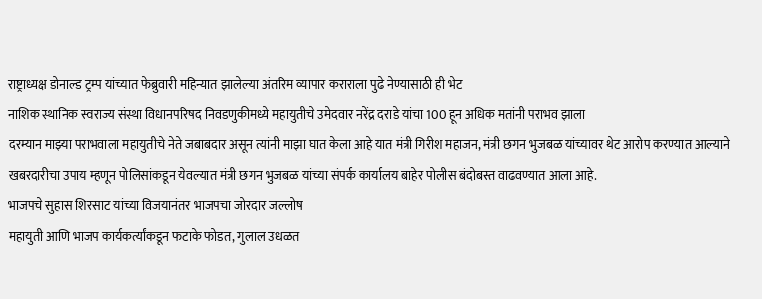राष्ट्राध्यक्ष डोनाल्ड ट्रम्प यांच्यात फेब्रुवारी महिन्यात झालेल्या अंतरिम व्यापार कराराला पुढे नेण्यासाठी ही भेट
नाशिक स्थानिक स्वराज्य संस्था विधानपरिषद निवडणुकीमध्ये महायुतीचे उमेदवार नरेंद्र दराडे यांचा 100 हून अधिक मतांनी पराभव झाला
दरम्यान माझ्या पराभवाला महायुतीचे नेते जबाबदार असून त्यांनी माझा घात केला आहे यात मंत्री गिरीश महाजन, मंत्री छगन भुजबळ यांच्यावर थेट आरोप करण्यात आल्याने खबरदारीचा उपाय म्हणून पोलिसांकडून येवल्यात मंत्री छगन भुजबळ यांच्या संपर्क कार्यालय बाहेर पोलीस बंदोबस्त वाढवण्यात आला आहे.
भाजपचे सुहास शिरसाट यांच्या विजयानंतर भाजपचा जोरदार जल्लोष
महायुती आणि भाजप कार्यकर्त्यांकडून फटाके फोडत, गुलाल उधळत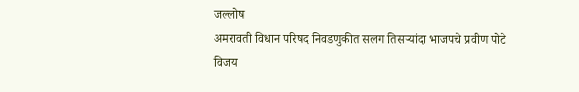जल्लोष
अमरावती विधान परिषद निवडणुकीत सलग तिसऱ्यांदा भाजपचे प्रवीण पोटे विजय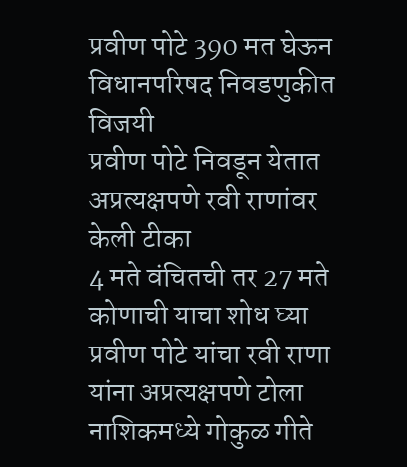प्रवीण पोटे 390 मत घेऊन विधानपरिषद निवडणुकीत विजयी
प्रवीण पोटे निवडून येतात अप्रत्यक्षपणे रवी राणांवर केली टीका
4 मते वंचितची तर 27 मते कोणाची याचा शोध घ्या प्रवीण पोटे यांचा रवी राणा यांना अप्रत्यक्षपणे टोला
नाशिकमध्ये गोकुळ गीते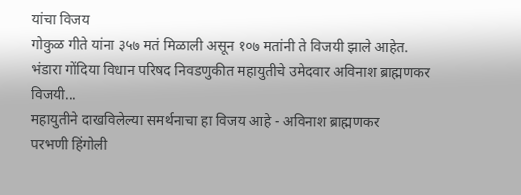यांचा विजय
गोकुळ गीते यांना ३५७ मतं मिळाली असून १०७ मतांनी ते विजयी झाले आहेत.
भंडारा गोंदिया विधान परिषद निवडणुकीत महायुतीचे उमेदवार अविनाश ब्राह्मणकर विजयी...
महायुतीने दाखविलेल्या समर्थनाचा हा विजय आहे - अविनाश ब्राह्मणकर
परभणी हिंगोली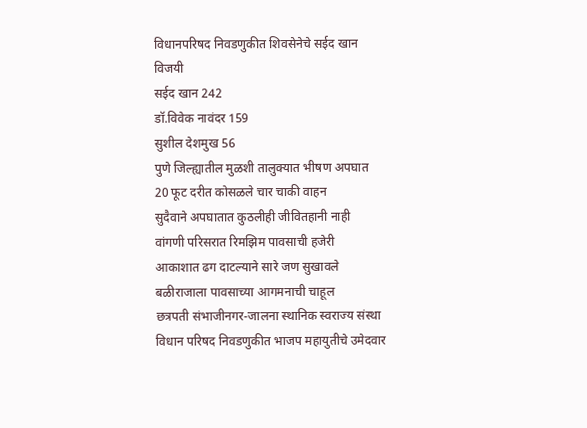विधानपरिषद निवडणुकीत शिवसेनेचे सईद खान विजयी
सईद खान 242
डॉ.विवेक नावंदर 159
सुशील देशमुख 56
पुणे जिल्ह्यातील मुळशी तालुक्यात भीषण अपघात
20 फूट दरीत कोसळले चार चाकी वाहन
सुदैवाने अपघातात कुठलीही जीवितहानी नाही
वांगणी परिसरात रिमझिम पावसाची हजेरी
आकाशात ढग दाटल्याने सारे जण सुखावले
बळीराजाला पावसाच्या आगमनाची चाहूल
छत्रपती संभाजीनगर-जालना स्थानिक स्वराज्य संस्था विधान परिषद निवडणुकीत भाजप महायुतीचे उमेदवार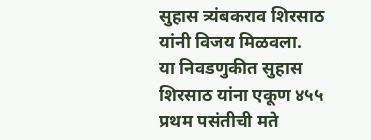सुहास त्र्यंबकराव शिरसाठ यांनी विजय मिळवला.
या निवडणुकीत सुहास शिरसाठ यांना एकूण ४५५ प्रथम पसंतीची मते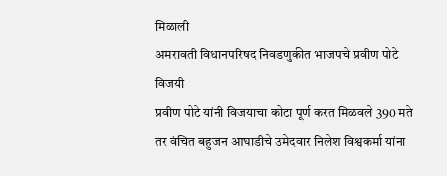मिळाली
अमरावती विधानपरिषद निवडणुकीत भाजपचे प्रवीण पोटे विजयी
प्रवीण पोटे यांनी विजयाचा कोटा पूर्ण करत मिळवले 390 मते
तर वंचित बहुजन आघाडीचे उमेदवार निलेश विश्वकर्मा यांना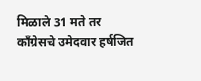मिळाले 31 मते तर
काँग्रेसचे उमेदवार हर्षजित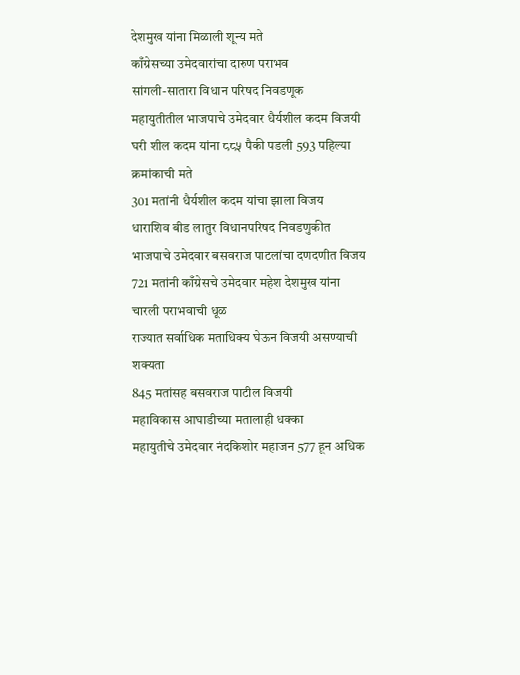देशमुख यांना मिळाली शून्य मते
काँग्रेसच्या उमेदवारांचा दारुण पराभव
सांगली-सातारा विधान परिषद निवडणूक
महायुतीतील भाजपाचे उमेदवार धैर्यशील कदम विजयी
घरी शील कदम यांना ८८५ पैकी पडली 593 पहिल्या क्रमांकाची मते
301 मतांनी धैर्यशील कदम यांचा झाला विजय
धाराशिव बीड लातुर विधानपरिषद निवडणुकीत
भाजपाचे उमेदवार बसवराज पाटलांचा दणदणीत विजय
721 मतांनी काँग्रेसचे उमेदवार महेश देशमुख यांना चारली पराभवाची धूळ
राज्यात सर्वाधिक मताधिक्य घेऊन विजयी असण्याची शक्यता
845 मतांसह बसवराज पाटील विजयी
महाविकास आघाडीच्या मतालाही धक्का
महायुतीचे उमेदवार नंदकिशोर महाजन 577 हून अधिक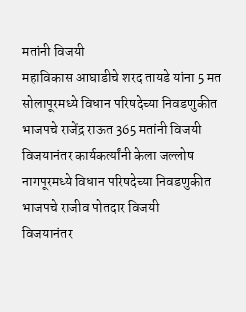मतांनी विजयी
महाविकास आघाडीचे शरद तायडे यांना 5 मत
सोलापूरमध्ये विधान परिषदेच्या निवडणुकीत भाजपचे राजेंद्र राऊत 365 मतांनी विजयी
विजयानंतर कार्यकर्त्यांनी केला जल्लोष
नागपूरमध्ये विधान परिषदेच्या निवडणुकीत भाजपचे राजीव पोतदार विजयी
विजयानंतर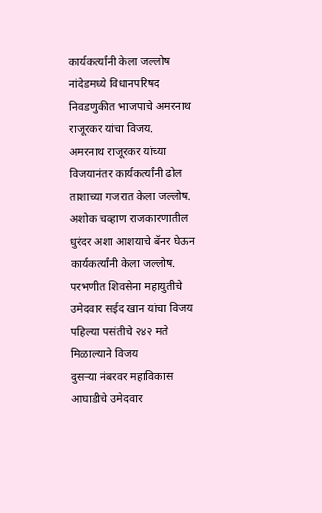कार्यकर्त्यांनी केला जल्लोष
नांदेडमध्ये विधानपरिषद निवडणुकीत भाजपाचे अमरनाथ राजूरकर यांचा विजय.
अमरनाथ राजूरकर यांच्या विजयानंतर कार्यकर्त्यांनी ढोल ताशाच्या गजरात केला जल्लोष.
अशोक चव्हाण राजकारणातील धुरंदर अशा आशयाचे बॅनर घेऊन कार्यकर्त्यांनी केला जल्लोष.
परभणीत शिवसेना महायुतीचे उमेदवार सईद खान यांचा विजय
पहिल्या पसंतीचे २४२ मते मिळाल्याने विजय
दुसऱ्या नंबरवर महाविकास आघाडीचे उमेदवार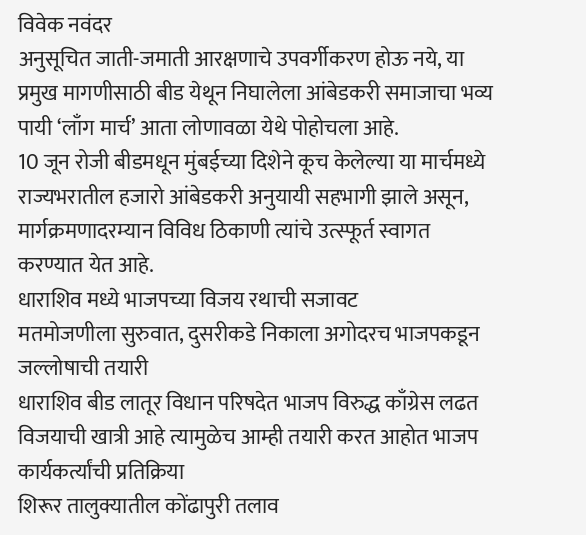विवेक नवंदर
अनुसूचित जाती-जमाती आरक्षणाचे उपवर्गीकरण होऊ नये, या प्रमुख मागणीसाठी बीड येथून निघालेला आंबेडकरी समाजाचा भव्य पायी ‘लाँग मार्च’ आता लोणावळा येथे पोहोचला आहे.
10 जून रोजी बीडमधून मुंबईच्या दिशेने कूच केलेल्या या मार्चमध्ये राज्यभरातील हजारो आंबेडकरी अनुयायी सहभागी झाले असून, मार्गक्रमणादरम्यान विविध ठिकाणी त्यांचे उत्स्फूर्त स्वागत करण्यात येत आहे.
धाराशिव मध्ये भाजपच्या विजय रथाची सजावट
मतमोजणीला सुरुवात, दुसरीकडे निकाला अगोदरच भाजपकडून जल्लोषाची तयारी
धाराशिव बीड लातूर विधान परिषदेत भाजप विरुद्ध काँग्रेस लढत
विजयाची खात्री आहे त्यामुळेच आम्ही तयारी करत आहोत भाजप कार्यकर्त्यांची प्रतिक्रिया
शिरूर तालुक्यातील कोंढापुरी तलाव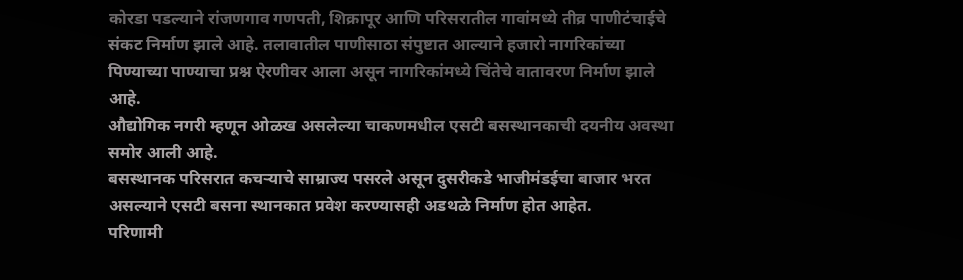कोरडा पडल्याने रांजणगाव गणपती, शिक्रापूर आणि परिसरातील गावांमध्ये तीव्र पाणीटंचाईचे संकट निर्माण झाले आहे. तलावातील पाणीसाठा संपुष्टात आल्याने हजारो नागरिकांच्या पिण्याच्या पाण्याचा प्रश्न ऐरणीवर आला असून नागरिकांमध्ये चिंतेचे वातावरण निर्माण झाले आहे.
औद्योगिक नगरी म्हणून ओळख असलेल्या चाकणमधील एसटी बसस्थानकाची दयनीय अवस्था समोर आली आहे.
बसस्थानक परिसरात कचऱ्याचे साम्राज्य पसरले असून दुसरीकडे भाजीमंडईचा बाजार भरत असल्याने एसटी बसना स्थानकात प्रवेश करण्यासही अडथळे निर्माण होत आहेत.
परिणामी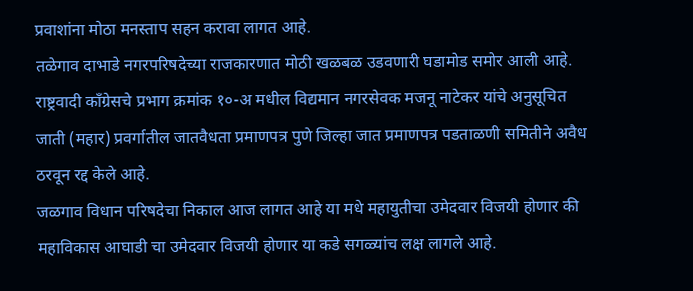प्रवाशांना मोठा मनस्ताप सहन करावा लागत आहे.
तळेगाव दाभाडे नगरपरिषदेच्या राजकारणात मोठी खळबळ उडवणारी घडामोड समोर आली आहे.
राष्ट्रवादी काँग्रेसचे प्रभाग क्रमांक १०-अ मधील विद्यमान नगरसेवक मजनू नाटेकर यांचे अनुसूचित जाती (महार) प्रवर्गातील जातवैधता प्रमाणपत्र पुणे जिल्हा जात प्रमाणपत्र पडताळणी समितीने अवैध ठरवून रद्द केले आहे.
जळगाव विधान परिषदेचा निकाल आज लागत आहे या मधे महायुतीचा उमेदवार विजयी होणार की महाविकास आघाडी चा उमेदवार विजयी होणार या कडे सगळ्यांच लक्ष लागले आहे.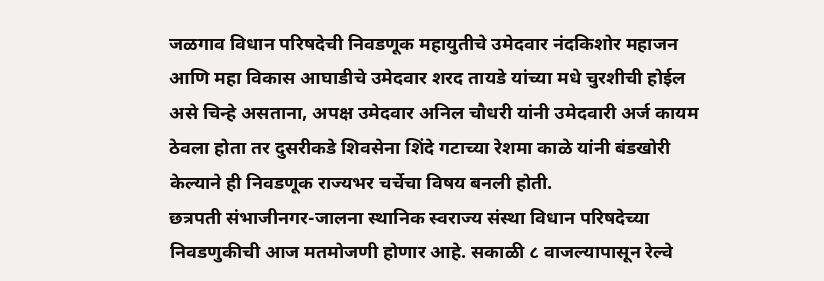जळगाव विधान परिषदेची निवडणूक महायुतीचे उमेदवार नंदकिशोर महाजन आणि महा विकास आघाडीचे उमेदवार शरद तायडे यांच्या मधे चुरशीची होईल असे चिन्हे असताना, अपक्ष उमेदवार अनिल चौधरी यांनी उमेदवारी अर्ज कायम ठेवला होता तर दुसरीकडे शिवसेना शिंदे गटाच्या रेशमा काळे यांनी बंडखोरी केल्याने ही निवडणूक राज्यभर चर्चेचा विषय बनली होती.
छत्रपती संभाजीनगर-जालना स्थानिक स्वराज्य संस्था विधान परिषदेच्या निवडणुकीची आज मतमोजणी होणार आहे. सकाळी ८ वाजल्यापासून रेल्वे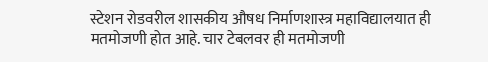स्टेशन रोडवरील शासकीय औषध निर्माणशास्त्र महाविद्यालयात ही मतमोजणी होत आहे. चार टेबलवर ही मतमोजणी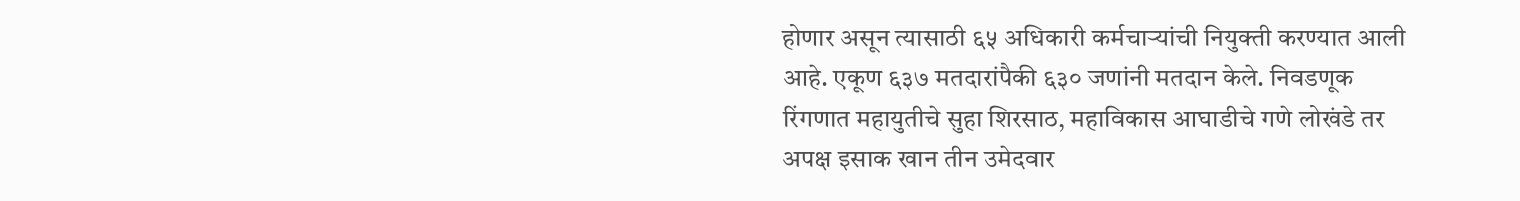होणार असून त्यासाठी ६५ अधिकारी कर्मचाऱ्यांची नियुक्ती करण्यात आली आहे. एकूण ६३७ मतदारांपैकी ६३० जणांनी मतदान केले. निवडणूक रिंगणात महायुतीचे सुहा शिरसाठ, महाविकास आघाडीचे गणे लोखंडे तर अपक्ष इसाक खान तीन उमेदवार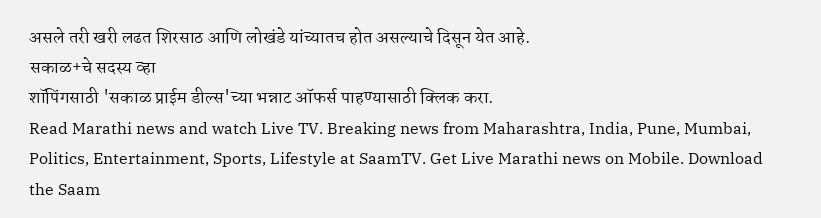असले तरी खरी लढत शिरसाठ आणि लोखंडे यांच्यातच होत असल्याचे दिसून येत आहे.
सकाळ+चे सदस्य व्हा
शॉपिंगसाठी 'सकाळ प्राईम डील्स'च्या भन्नाट ऑफर्स पाहण्यासाठी क्लिक करा.
Read Marathi news and watch Live TV. Breaking news from Maharashtra, India, Pune, Mumbai, Politics, Entertainment, Sports, Lifestyle at SaamTV. Get Live Marathi news on Mobile. Download the Saam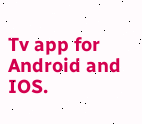Tv app for Android and IOS.